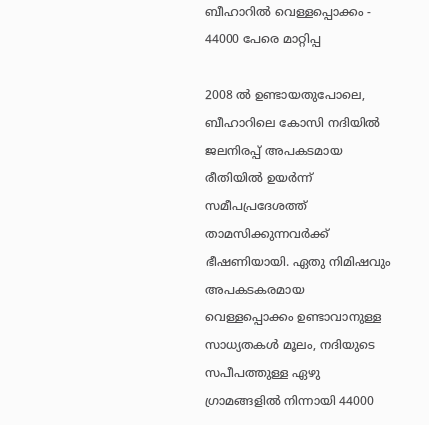ബീഹാറില്‍ വെള്ളപ്പൊക്കം - 44000 പേരെ മാറ്റിപ്പ

2008 ല്‍ ഉണ്ടായതുപോലെ, ബീഹാറിലെ കോസി നദിയില്‍ ജലനിരപ്പ്‌ അപകടമായ രീതിയില്‍ ഉയര്‍ന്ന് സമീപപ്രദേശത്ത് താമസിക്കുന്നവര്‍ക്ക് ഭീഷണിയായി. ഏതു നിമിഷവും അപകടകരമായ വെള്ളപ്പൊക്കം ഉണ്ടാവാനുള്ള സാധ്യതകള്‍ മൂലം, നദിയുടെ സപീപത്തുള്ള ഏഴു ഗ്രാമങ്ങളില്‍ നിന്നായി 44000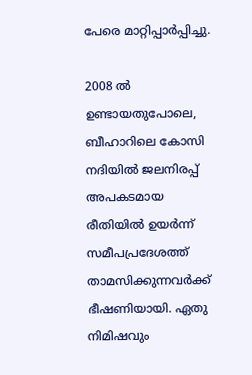പേരെ മാറ്റിപ്പാര്‍പ്പിച്ചു.

2008 ല്‍ ഉണ്ടായതുപോലെ, ബീഹാറിലെ കോസി നദിയില്‍ ജലനിരപ്പ്‌ അപകടമായ രീതിയില്‍ ഉയര്‍ന്ന് സമീപപ്രദേശത്ത് താമസിക്കുന്നവര്‍ക്ക് ഭീഷണിയായി. ഏതു നിമിഷവും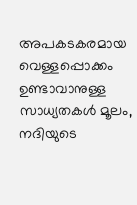അപകടകരമായ വെള്ളപ്പൊക്കം ഉണ്ടാവാനുള്ള സാധ്യതകള്‍ മൂലം, നദിയുടെ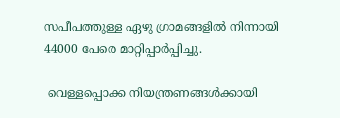സപീപത്തുള്ള ഏഴു ഗ്രാമങ്ങളില്‍ നിന്നായി  44000 പേരെ മാറ്റിപ്പാര്‍പ്പിച്ചു.

 വെള്ളപ്പൊക്ക നിയന്ത്രണങ്ങള്‍ക്കായി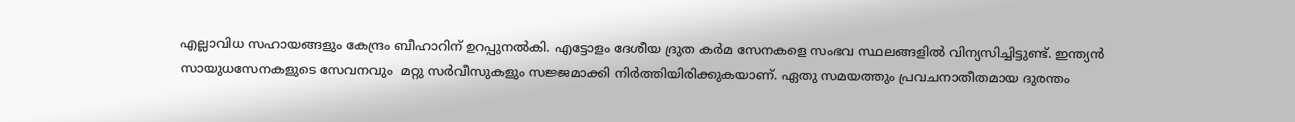എല്ലാവിധ സഹായങ്ങളും കേന്ദ്രം ബീഹാറിന് ഉറപ്പുനല്‍കി. എട്ടോളം ദേശീയ ദ്രുത കര്‍മ സേനകളെ സംഭവ സ്ഥലങ്ങളില്‍ വിന്യസിച്ചിട്ടുണ്ട്. ഇന്ത്യന്‍ സായുധസേനകളുടെ സേവനവും  മറ്റു സര്‍വീസുകളും സജ്ജമാക്കി നിര്‍ത്തിയിരിക്കുകയാണ്. ഏതു സമയത്തും പ്രവചനാതീതമായ ദുരന്തം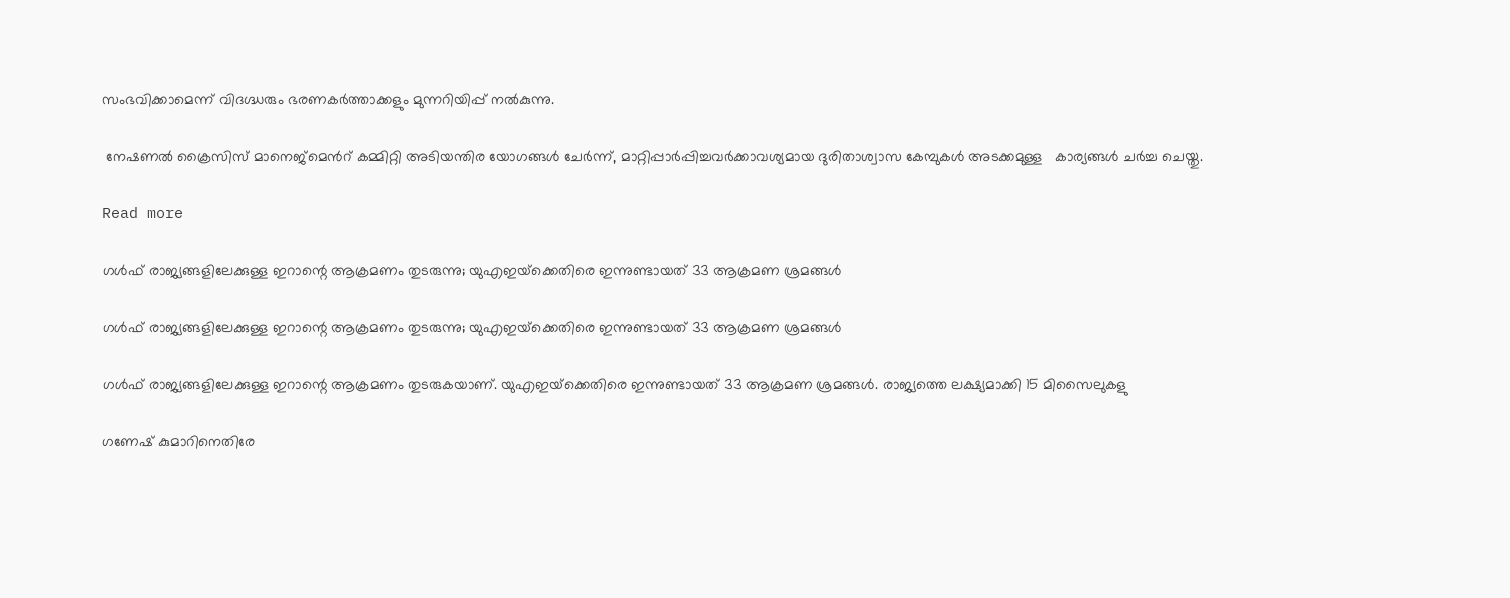സംഭവിക്കാമെന്ന് വിദഗ്ദ്ധരും ഭരണകര്‍ത്താക്കളും മുന്നറിയിപ്പ് നല്‍കുന്നു.

 നേഷണല്‍ ക്രൈസിസ് മാനെജ്മെന്‍റ് കമ്മിറ്റി അടിയന്തിര യോഗങ്ങള്‍ ചേര്‍ന്ന്, മാറ്റിപ്പാര്‍പ്പിച്ചവര്‍ക്കാവശ്യമായ ദുരിതാശ്വാസ കേമ്പുകള്‍ അടക്കമുള്ള   കാര്യങ്ങള്‍ ചര്‍ച്ച ചെയ്തു.

Read more

ഗൾഫ് രാജ്യങ്ങളിലേക്കുള്ള ഇറാന്റെ ആക്രമണം തുടരുന്നു; യുഎഇയ്‌ക്കെതിരെ ഇന്നുണ്ടായത് 33 ആക്രമണ ശ്രമങ്ങൾ

ഗൾഫ് രാജ്യങ്ങളിലേക്കുള്ള ഇറാന്റെ ആക്രമണം തുടരുന്നു; യുഎഇയ്‌ക്കെതിരെ ഇന്നുണ്ടായത് 33 ആക്രമണ ശ്രമങ്ങൾ

ഗൾഫ് രാജ്യങ്ങളിലേക്കുള്ള ഇറാന്റെ ആക്രമണം തുടരുകയാണ്. യുഎഇയ്‌ക്കെതിരെ ഇന്നുണ്ടായത് 33 ആക്രമണ ശ്രമങ്ങൾ. രാജ്യത്തെ ലക്ഷ്യമാക്കി 15 മിസൈലുകളു

ഗണേഷ് കുമാറിനെതിരേ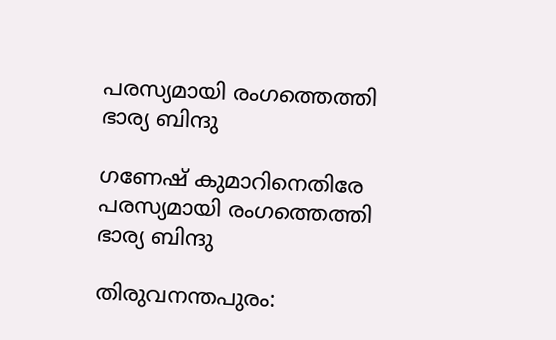പരസ്യമായി രംഗത്തെത്തി ഭാര്യ ബിന്ദു

ഗണേഷ് കുമാറിനെതിരേ പരസ്യമായി രംഗത്തെത്തി ഭാര്യ ബിന്ദു

തിരുവനന്തപുരം: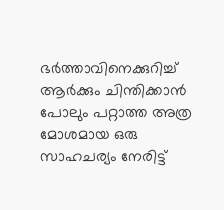ഭർത്താവിനെക്കുറിച്ച് ആർക്കും ചിന്തിക്കാൻ പോലും പറ്റാത്ത അത്ര മോശമായ ഒരു സാഹചര്യം നേരിട്ട്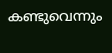കണ്ടുവെന്നും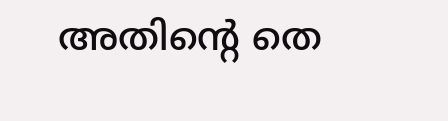അതിന്‍റെ തെ